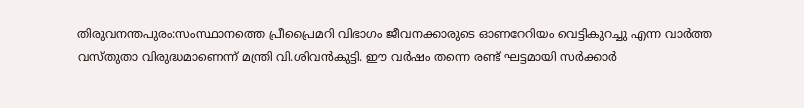തിരുവനന്തപുരം:സംസ്ഥാനത്തെ പ്രീപ്രൈമറി വിഭാഗം ജീവനക്കാരുടെ ഓണറേറിയം വെട്ടികുറച്ചു എന്ന വാർത്ത വസ്തുതാ വിരുദ്ധമാണെന്ന് മന്ത്രി വി.ശിവൻകുട്ടി. ഈ വർഷം തന്നെ രണ്ട് ഘട്ടമായി സർക്കാർ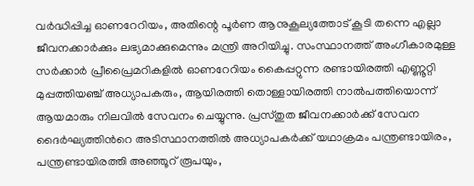വർദ്ധിപ്പിച്ച ഓണറേറിയം, അതിന്റെ പൂർണ ആനുകൂല്യത്തോട് കൂടി തന്നെ എല്ലാ ജീവനക്കാർക്കും ലഭ്യമാക്കുമെന്നും മന്ത്രി അറിയിച്ചു. സംസ്ഥാനത്ത് അംഗീകാരമുള്ള സർക്കാർ പ്രീപ്രൈമറികളിൽ ഓണറേറിയം കൈപ്പറ്റുന്ന രണ്ടായിരത്തി എണ്ണൂറ്റി മുപ്പത്തിയഞ്ച് അധ്യാപകരും, ആയിരത്തി തൊള്ളായിരത്തി നാൽപത്തിയൊന്ന് ആയമാരും നിലവിൽ സേവനം ചെയ്യുന്നു. പ്രസ്തുത ജീവനക്കാർക്ക് സേവന ദൈർഘ്യത്തിൻറെ അടിസ്ഥാനത്തിൽ അധ്യാപകർക്ക് യഥാക്രമം പന്ത്രണ്ടായിരം, പന്ത്രണ്ടായിരത്തി അഞ്ഞൂറ് രൂപയും,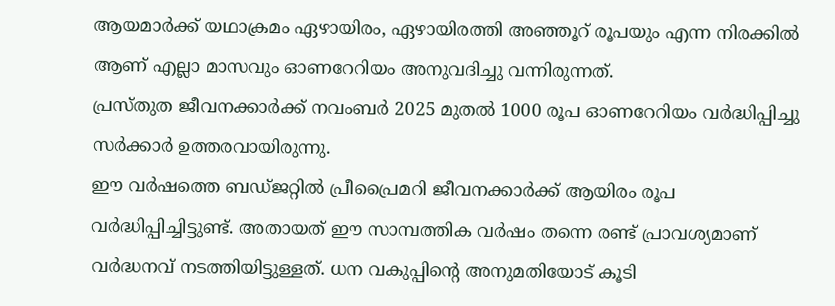ആയമാർക്ക് യഥാക്രമം ഏഴായിരം, ഏഴായിരത്തി അഞ്ഞൂറ് രൂപയും എന്ന നിരക്കിൽ ആണ് എല്ലാ മാസവും ഓണറേറിയം അനുവദിച്ചു വന്നിരുന്നത്.
പ്രസ്തുത ജീവനക്കാർക്ക് നവംബർ 2025 മുതൽ 1000 രൂപ ഓണറേറിയം വർദ്ധിപ്പിച്ചു സർക്കാർ ഉത്തരവായിരുന്നു.
ഈ വർഷത്തെ ബഡ്ജറ്റിൽ പ്രീപ്രൈമറി ജീവനക്കാർക്ക് ആയിരം രൂപ വർദ്ധിപ്പിച്ചിട്ടുണ്ട്. അതായത് ഈ സാമ്പത്തിക വർഷം തന്നെ രണ്ട് പ്രാവശ്യമാണ് വർദ്ധനവ് നടത്തിയിട്ടുള്ളത്. ധന വകുപ്പിന്റെ അനുമതിയോട് കൂടി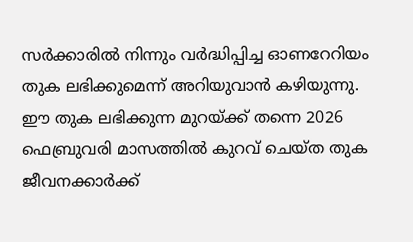സർക്കാരിൽ നിന്നും വർദ്ധിപ്പിച്ച ഓണറേറിയം തുക ലഭിക്കുമെന്ന് അറിയുവാൻ കഴിയുന്നു. ഈ തുക ലഭിക്കുന്ന മുറയ്ക്ക് തന്നെ 2026 ഫെബ്രുവരി മാസത്തിൽ കുറവ് ചെയ്ത തുക ജീവനക്കാർക്ക്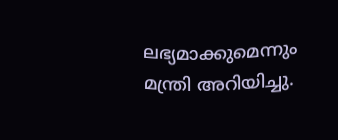ലഭ്യമാക്കുമെന്നും മന്ത്രി അറിയിച്ചു.